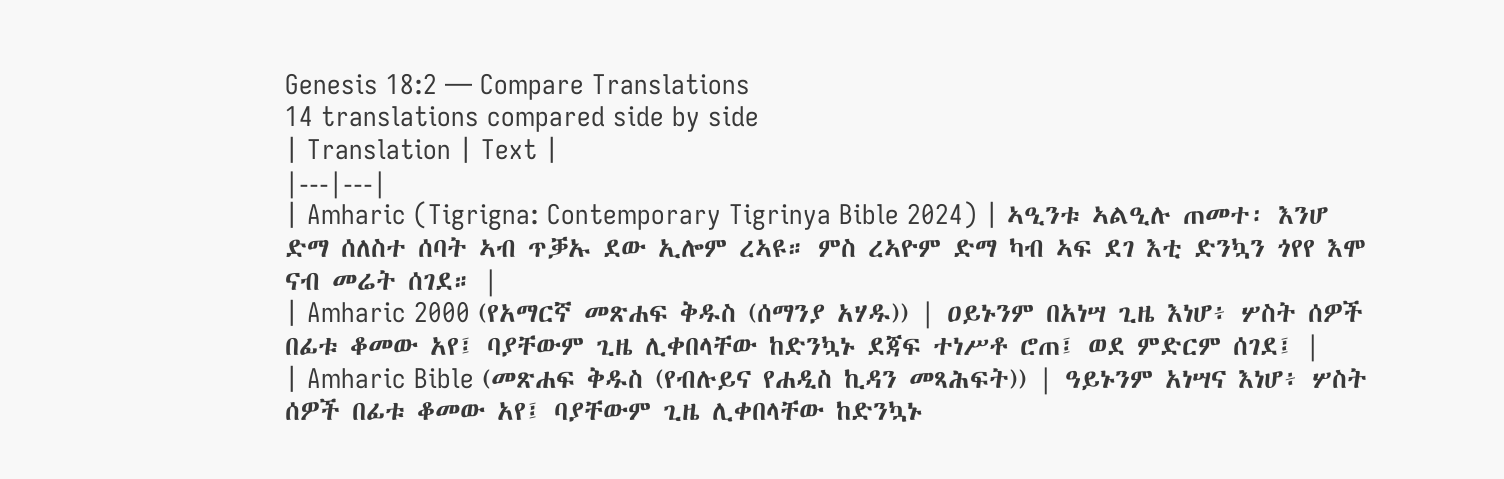Genesis 18:2 — Compare Translations
14 translations compared side by side
| Translation | Text |
|---|---|
| Amharic (Tigrigna: Contemporary Tigrinya Bible 2024) | ኣዒንቱ ኣልዒሉ ጠመተ፡ እንሆ ድማ ሰለስተ ሰባት ኣብ ጥቓኡ ደው ኢሎም ረኣዩ። ምስ ረኣዮም ድማ ካብ ኣፍ ደገ እቲ ድንኳን ጎየየ እሞ ናብ መሬት ሰገደ። |
| Amharic 2000 (የአማርኛ መጽሐፍ ቅዱስ (ሰማንያ አሃዱ)) | ዐይኑንም በአነሣ ጊዜ እነሆ፥ ሦስት ሰዎች በፊቱ ቆመው አየ፤ ባያቸውም ጊዜ ሊቀበላቸው ከድንኳኑ ደጃፍ ተነሥቶ ሮጠ፤ ወደ ምድርም ሰገደ፤ |
| Amharic Bible (መጽሐፍ ቅዱስ (የብሉይና የሐዲስ ኪዳን መጻሕፍት)) | ዓይኑንም አነሣና እነሆ፥ ሦስት ሰዎች በፊቱ ቆመው አየ፤ ባያቸውም ጊዜ ሊቀበላቸው ከድንኳኑ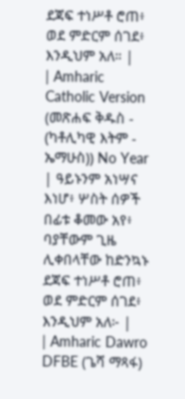ደጃፍ ተነሥቶ ሮጠ፥ ወደ ምድርም ሰገደ፥ እንዲህም አለ። |
| Amharic Catholic Version (መጽሐፍ ቅዱስ - (ካቶሊካዊ እትም - ኤማሁስ)) No Year | ዓይኑንም አነሣና እነሆ፥ ሦስት ሰዎች በፊቱ ቆመው አየ፥ ባያቸውም ጊዜ ሊቀበላቸው ከድንኳኑ ደጃፍ ተነሥቶ ሮጠ፥ ወደ ምድርም ሰገደ፥ እንዲህም አለ፦ |
| Amharic Dawro DFBE (ጌሻ ማጻፋ)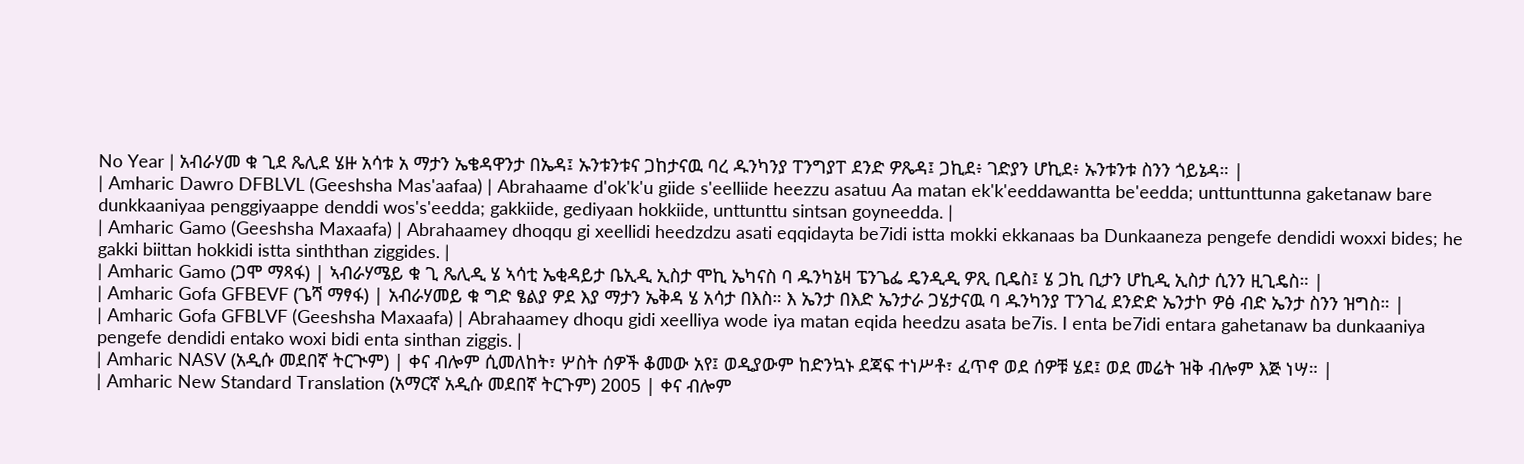No Year | አብራሃመ ቁ ጊደ ጼሊደ ሄዙ አሳቱ አ ማታን ኤቄዳዋንታ በኤዳ፤ ኡንቱንቱና ጋከታናዉ ባረ ዱንካንያ ፐንግያፐ ደንድ ዎጼዳ፤ ጋኪደ፥ ገድያን ሆኪደ፥ ኡንቱንቱ ስንን ጎይኔዳ። |
| Amharic Dawro DFBLVL (Geeshsha Mas'aafaa) | Abrahaame d'ok'k'u giide s'eelliide heezzu asatuu Aa matan ek'k'eeddawantta be'eedda; unttunttunna gaketanaw bare dunkkaaniyaa penggiyaappe denddi wos's'eedda; gakkiide, gediyaan hokkiide, unttunttu sintsan goyneedda. |
| Amharic Gamo (Geeshsha Maxaafa) | Abrahaamey dhoqqu gi xeellidi heedzdzu asati eqqidayta be7idi istta mokki ekkanaas ba Dunkaaneza pengefe dendidi woxxi bides; he gakki biittan hokkidi istta sinththan ziggides. |
| Amharic Gamo (ጋሞ ማጻፋ) | ኣብራሃሜይ ቁ ጊ ጼሊዲ ሄ ኣሳቲ ኤቂዳይታ ቤኢዲ ኢስታ ሞኪ ኤካናስ ባ ዱንካኔዛ ፔንጌፌ ዴንዲዲ ዎጺ ቢዴስ፤ ሄ ጋኪ ቢታን ሆኪዲ ኢስታ ሲንን ዚጊዴስ። |
| Amharic Gofa GFBEVF (ጌሻ ማፃፋ) | አብራሃመይ ቁ ግድ ፄልያ ዎደ እያ ማታን ኤቅዳ ሄ አሳታ በእስ። እ ኤንታ በእድ ኤንታራ ጋሄታናዉ ባ ዱንካንያ ፐንገፈ ደንድድ ኤንታኮ ዎፅ ብድ ኤንታ ስንን ዝግስ። |
| Amharic Gofa GFBLVF (Geeshsha Maxaafa) | Abrahaamey dhoqu gidi xeelliya wode iya matan eqida heedzu asata be7is. I enta be7idi entara gahetanaw ba dunkaaniya pengefe dendidi entako woxi bidi enta sinthan ziggis. |
| Amharic NASV (አዲሱ መደበኛ ትርጒም) | ቀና ብሎም ሲመለከት፣ ሦስት ሰዎች ቆመው አየ፤ ወዲያውም ከድንኳኑ ደጃፍ ተነሥቶ፣ ፈጥኖ ወደ ሰዎቹ ሄደ፤ ወደ መሬት ዝቅ ብሎም እጅ ነሣ። |
| Amharic New Standard Translation (አማርኛ አዲሱ መደበኛ ትርጉም) 2005 | ቀና ብሎም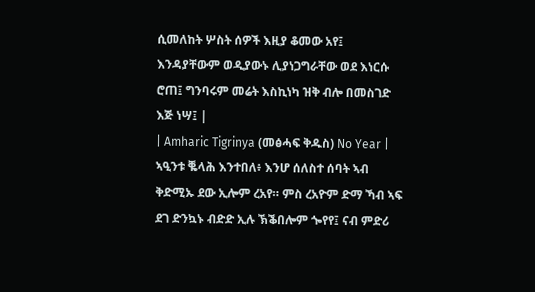ሲመለከት ሦስት ሰዎች እዚያ ቆመው አየ፤ እንዳያቸውም ወዲያውኑ ሊያነጋግራቸው ወደ እነርሱ ሮጠ፤ ግንባሩም መሬት እስኪነካ ዝቅ ብሎ በመስገድ እጅ ነሣ፤ |
| Amharic Tigrinya (መፅሓፍ ቅዱስ) No Year | ኣዒንቱ ቘላሕ እንተበለ፥ እንሆ ሰለስተ ሰባት ኣብ ቅድሚኡ ደው ኢሎም ረአየ። ምስ ረአዮም ድማ ኻብ ኣፍ ደገ ድንኳኑ ብድድ ኢሉ ኽቕበሎም ጐየየ፤ ናብ ምድሪ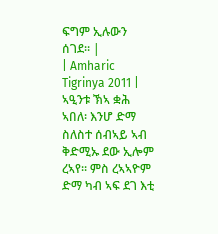ፍግም ኢሉውን ሰገደ። |
| Amharic Tigrinya 2011 | ኣዒንቱ ኽኣ ቋሕ ኣበለ፡ እንሆ ድማ ስለስተ ሰብኣይ ኣብ ቅድሚኡ ደው ኢሎም ረኣየ። ምስ ረኣኣዮም ድማ ካብ ኣፍ ደገ እቲ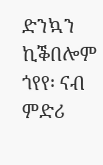ድንኳን ኪቕበሎም ጎየየ፡ ናብ ምድሪ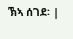ኽኣ ሰገደ፡ |